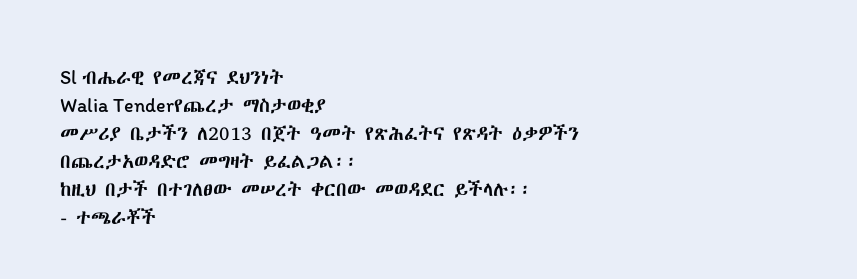Sl ብሔራዊ የመረጃና ደህንነት
Walia Tenderየጨረታ ማስታወቂያ
መሥሪያ ቤታችን ለ2013 በጀት ዓመት የጽሕፈትና የጽዳት ዕቃዎችን በጨረታአወዳድሮ መግዛት ይፈልጋል፡፡
ከዚህ በታች በተገለፀው መሠረት ቀርበው መወዳደር ይችላሉ፡፡
- ተጫራቾች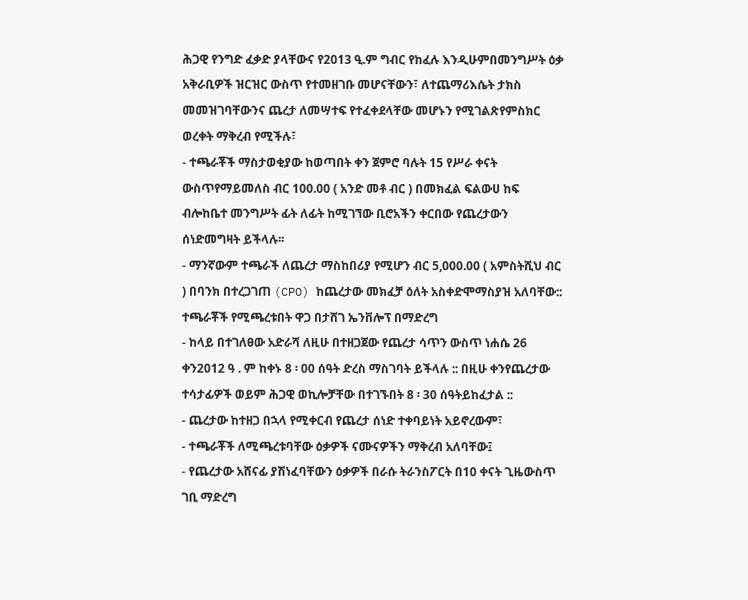ሕጋዊ የንግድ ፈቃድ ያላቸውና የ2013 ዒ.ም ግብር የከፈሉ እንዲሁምበመንግሥት ዕቃ አቅራቢዎች ዝርዝር ውስጥ የተመዘገቡ መሆናቸውን፣ ለተጨማሪእሴት ታክስ መመዝገባቸውንና ጨረታ ለመሣተፍ የተፈቀደላቸው መሆኑን የሚገልጽየምስክር ወረቀት ማቅረብ የሚችሉ፣
- ተጫራቾች ማስታወቂያው ከወጣበት ቀን ጀምሮ ባሉት 15 የሥራ ቀናት ውስጥየማይመለስ ብር 100.00 ( አንድ መቶ ብር ) በመክፈል ፍልውሀ ከፍ ብሎከቤተ መንግሥት ፊት ለፊት ከሚገኘው ቢሮአችን ቀርበው የጨረታውን ሰነድመግዛት ይችላሉ፡፡
- ማንኛውም ተጫራች ለጨረታ ማስከበሪያ የሚሆን ብር 5,000.00 ( አምስትሺህ ብር ) በባንክ በተረጋገጠ (CPO) ከጨረታው መክፈቻ ዕለት አስቀድሞማስያዝ አለባቸው:: ተጫራቾች የሚጫረቱበት ዋጋ በታሸገ ኤንቨሎፕ በማድረግ
- ከላይ በተገለፀው አድራሻ ለዚሁ በተዘጋጀው የጨረታ ሳጥን ውስጥ ነሐሴ 26 ቀን2012 ዓ . ም ከቀኑ 8 ፡ 00 ሰዓት ድረስ ማስገባት ይችላሉ :: በዚሁ ቀንየጨረታው ተሳታፊዎች ወይም ሕጋዊ ወኪሎቻቸው በተገኙበት 8 ፡ 30 ሰዓትይከፈታል ::
- ጨረታው ከተዘጋ በኋላ የሚቀርብ የጨረታ ሰነድ ተቀባይነት አይኖረውም፣
- ተጫራቾች ለሚጫረቱባቸው ዕቃዎች ናሙናዎችን ማቅረብ አለባቸው፤
- የጨረታው አሸናፊ ያሽነፈባቸውን ዕቃዎች በራሱ ትራንስፖርት በ10 ቀናት ጊዜውስጥ ገቢ ማድረግ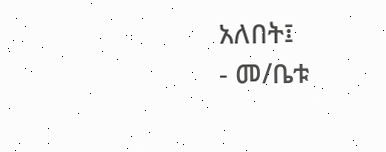አለበት፤
- መ/ቤቱ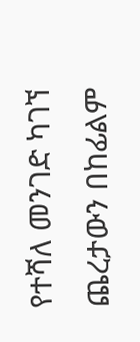የተሻለ መንገድ ካገኘ ጨረታውን በከፊልም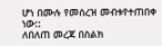ሆነ በሙሉ የመሰረዝ መብቱየተጠበቀ ነው::
ለበለጠ መረጃ በስልክ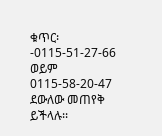ቁጥር፡-0115-51-27-66 ወይም 0115-58-20-47 ደውለው መጠየቅ ይችላሉ፡፡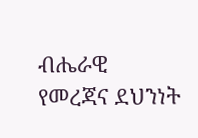ብሔራዊ የመረጃና ደህንነት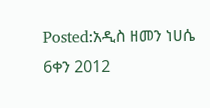Posted:አዲስ ዘመን ነሀሴ 6ቀን 2012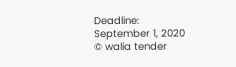Deadline: September 1, 2020
© walia tender